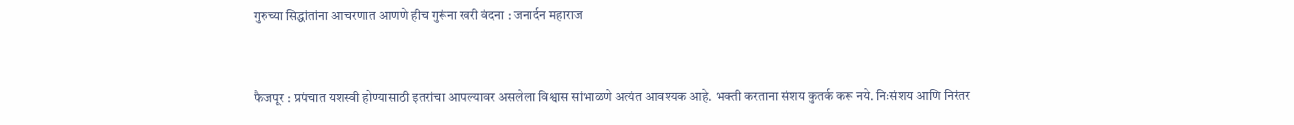गुरुच्या सिद्धांतांना आचरणात आणणे हीच गुरूंना खरी वंदना : जनार्दन महाराज


फैजपूर : प्रपंचात यशस्वी होण्यासाठी इतरांचा आपल्यावर असलेला विश्वास सांभाळणे अत्यंत आवश्यक आहे. भक्ती करताना संशय कुतर्क करू नये. निःसंशय आणि निरंतर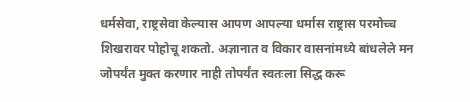धर्मसेवा, राष्ट्रसेवा केल्यास आपण आपल्या धर्मास राष्ट्रास परमोच्च शिखरावर पोहोचू शकतो. अज्ञानात व विकार वासनांमध्ये बांधलेले मन जोपर्यंत मुक्त करणार नाही तोपर्यंत स्वतःला सिद्ध करू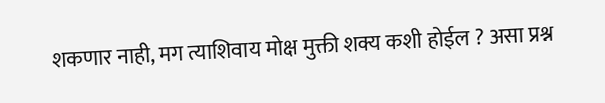शकणार नाही, मग त्याशिवाय मोक्ष मुक्ती शक्य कशी होईल ? असा प्रश्न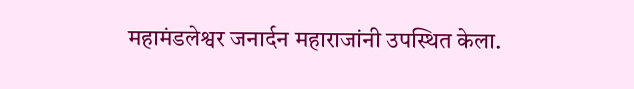महामंडलेश्वर जनार्दन महाराजांनी उपस्थित केला.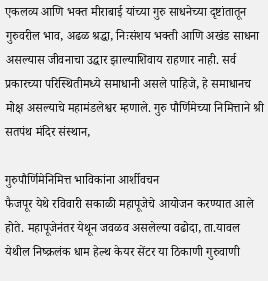एकलव्य आणि भक्त मीराबाई यांच्या गुरु साधनेच्या दृष्टांतातून गुरुवरील भाव, अढळ श्रद्धा, निःसंशय भक्ती आणि अखंड साधना असल्यास जीवनाचा उद्धार झाल्याशिवाय राहणार नाही. सर्व प्रकारच्या परिस्थितीमध्ये समाधानी असले पाहिजे, हे समाधानच मोक्ष असल्याचे महामंडलेश्वर म्हणाले. गुरु पौर्णिमेच्या निमित्ताने श्री सतपंथ मंदिर संस्थान,

गुरुपौर्णिमेनिमित्त भाविकांना आर्शीवचन
फैजपूर येथे रविवारी सकाळी महापूजेचे आयोजन करण्यात आले होते. महापूजेनंतर येथून जवळव असलेल्या वढोदा, ता.यावल येथील निष्क्रलंक धाम हेल्थ केयर सेंटर या ठिकाणी गुरुवाणी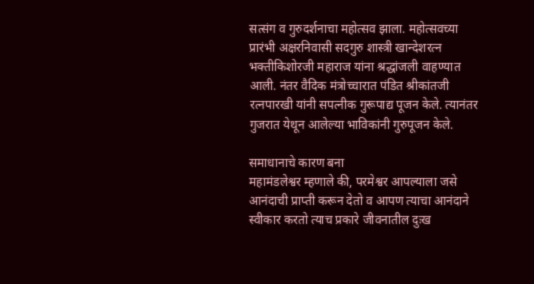सत्संग व गुरुदर्शनाचा महोत्सव झाला. महोत्सवच्या प्रारंभी अक्षरनिवासी सदगुरु शास्त्री खान्देशरत्न भक्तीकिशोरजी महाराज यांना श्रद्धांजली वाहण्यात आली. नंतर वैदिक मंत्रोच्चारात पंडित श्रीकांतजी रत्नपारखी यांनी सपत्नीक गुरूपाद्य पूजन केले. त्यानंतर गुजरात येथून आलेल्या भाविकांनी गुरुपूजन केले.

समाधानाचे कारण बना
महामंडलेश्वर म्हणाले की, परमेश्वर आपल्याला जसे आनंदाची प्राप्ती करून देतो व आपण त्याचा आनंदाने स्वीकार करतो त्याच प्रकारे जीवनातील दुःख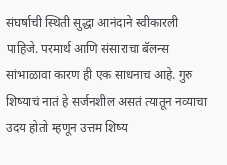संघर्षाची स्थिती सुद्धा आनंदाने स्वीकारली पाहिजे. परमार्थ आणि संसाराचा बॅलन्स सांभाळावा कारण ही एक साधनाच आहे. गुरु शिष्याचं नातं हे सर्जनशील असतं त्यातून नव्याचा उदय होतो म्हणून उत्तम शिष्य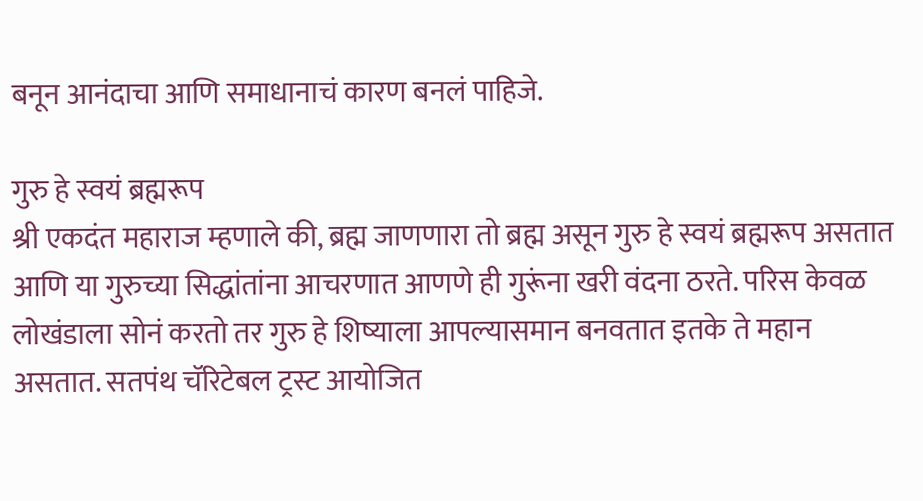बनून आनंदाचा आणि समाधानाचं कारण बनलं पाहिजे.

गुरु हे स्वयं ब्रह्मरूप
श्री एकदंत महाराज म्हणाले की, ब्रह्म जाणणारा तो ब्रह्म असून गुरु हे स्वयं ब्रह्मरूप असतात आणि या गुरुच्या सिद्धांतांना आचरणात आणणे ही गुरूंना खरी वंदना ठरते. परिस केवळ लोखंडाला सोनं करतो तर गुरु हे शिष्याला आपल्यासमान बनवतात इतके ते महान असतात. सतपंथ चॅरिटेबल ट्रस्ट आयोजित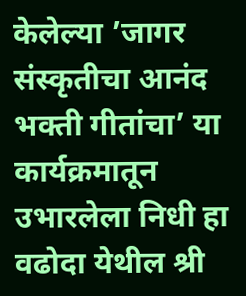केलेल्या ’जागर संस्कृतीचा आनंद भक्ती गीतांचा’ या कार्यक्रमातून उभारलेला निधी हा वढोदा येथील श्री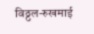विठ्ठल-रुखमाई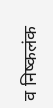व निष्कलंक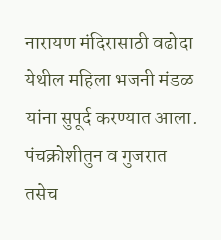नारायण मंदिरासाठी वढोदा येथील महिला भजनी मंडळ यांना सुपूर्द करण्यात आला. पंचक्रोशीतुन व गुजरात तसेच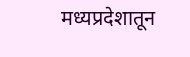मध्यप्रदेशातून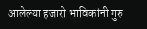आलेल्या हजारो भाविकांनी गुरु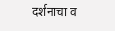दर्शनाचा व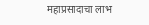महाप्रसादाचा लाभ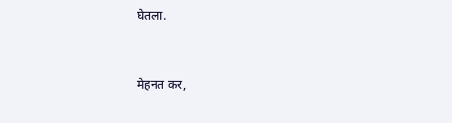घेतला.


मेहनत कर,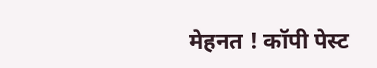मेहनत ! कॉपी पेस्ट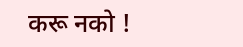करू नको !